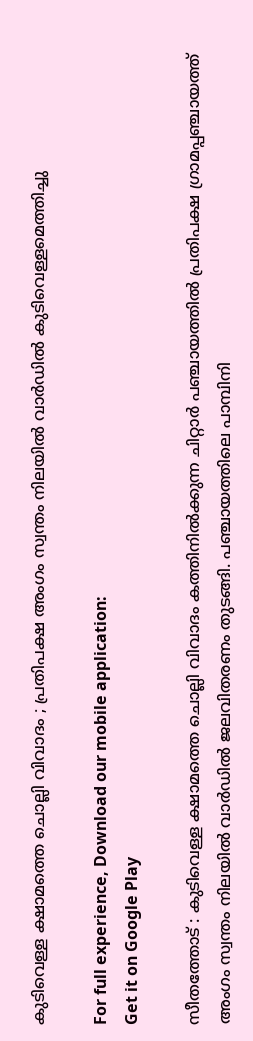കുടിവെള്ള ക്ഷാമത്തെ ചൊല്ലി വിവാദം ; പ്രതിപക്ഷ അംഗം സ്വന്തം നിലയിൽ വാർഡിൽ കുടിവെള്ളമെത്തിച്ചു

For full experience, Download our mobile application:
Get it on Google Play

സീതത്തോട് : കുടിവെള്ള ക്ഷാമത്തെ ചൊല്ലി വിവാദം കത്തിനിൽക്കുന്ന ചിറ്റാർ പഞ്ചായത്തിൽ പ്രതിപക്ഷ ഗ്രാമപ്പഞ്ചായത്ത് അംഗം സ്വന്തം നിലയിൽ വാർഡിൽ ജലവിതരണം തുടങ്ങി. പഞ്ചായത്തിലെ പാമ്പിനി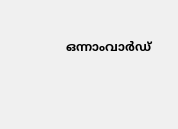ഒന്നാംവാർഡ്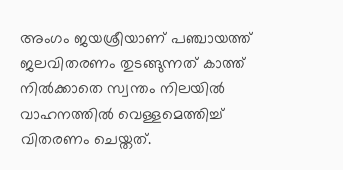അംഗം ജയശ്രീയാണ് പഞ്ചായത്ത് ജലവിതരണം തുടങ്ങുന്നത് കാത്ത് നിൽക്കാതെ സ്വന്തം നിലയിൽ വാഹനത്തിൽ വെള്ളമെത്തിച്ച് വിതരണം ചെയ്തത്.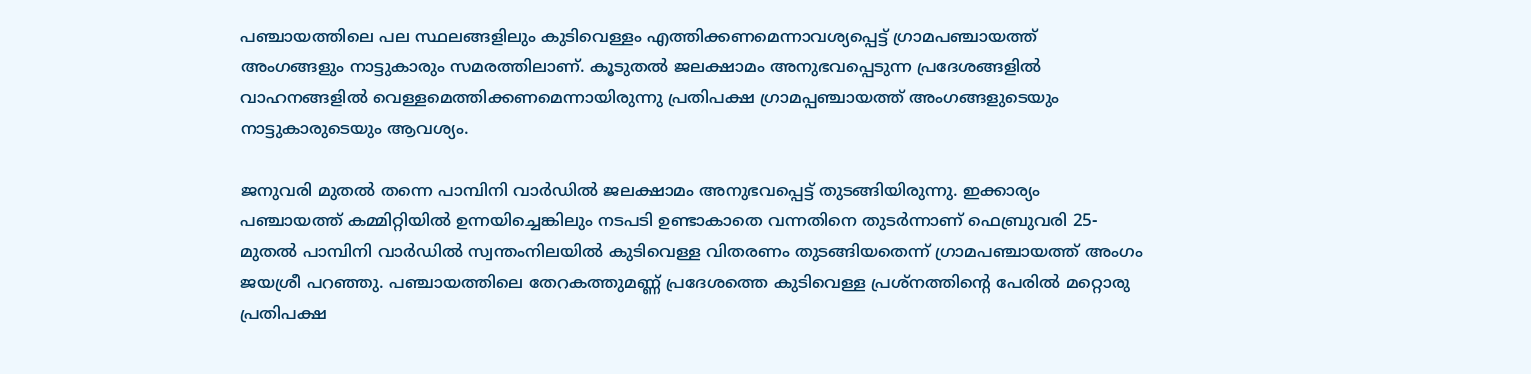പഞ്ചായത്തിലെ പല സ്ഥലങ്ങളിലും കുടിവെള്ളം എത്തിക്കണമെന്നാവശ്യപ്പെട്ട് ഗ്രാമപഞ്ചായത്ത് അംഗങ്ങളും നാട്ടുകാരും സമരത്തിലാണ്. കൂടുതൽ ജലക്ഷാമം അനുഭവപ്പെടുന്ന പ്രദേശങ്ങളിൽ വാഹനങ്ങളിൽ വെള്ളമെത്തിക്കണമെന്നായിരുന്നു പ്രതിപക്ഷ ഗ്രാമപ്പഞ്ചായത്ത് അംഗങ്ങളുടെയും നാട്ടുകാരുടെയും ആവശ്യം.

ജനുവരി മുതൽ തന്നെ പാമ്പിനി വാർഡിൽ ജലക്ഷാമം അനുഭവപ്പെട്ട് തുടങ്ങിയിരുന്നു. ഇക്കാര്യം പഞ്ചായത്ത് കമ്മിറ്റിയിൽ ഉന്നയിച്ചെങ്കിലും നടപടി ഉണ്ടാകാതെ വന്നതിനെ തുടർന്നാണ് ഫെബ്രുവരി 25-മുതൽ പാമ്പിനി വാർഡിൽ സ്വന്തംനിലയിൽ കുടിവെള്ള വിതരണം തുടങ്ങിയതെന്ന് ഗ്രാമപഞ്ചായത്ത് അംഗം ജയശ്രീ പറഞ്ഞു. പഞ്ചായത്തിലെ തേറകത്തുമണ്ണ് പ്രദേശത്തെ കുടിവെള്ള പ്രശ്‌നത്തിന്‍റെ പേരിൽ മറ്റൊരു പ്രതിപക്ഷ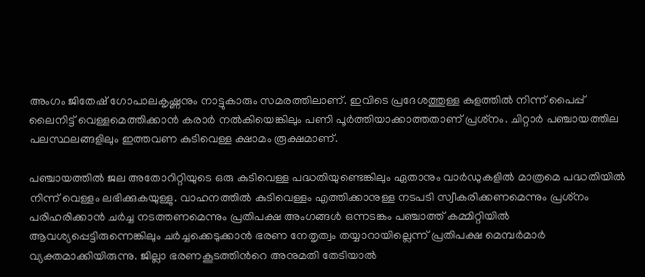അംഗം ജിതേഷ് ഗോപാലകൃഷ്ണനും നാട്ടുകാരും സമരത്തിലാണ്. ഇവിടെ പ്രദേശത്തുള്ള കുളത്തിൽ നിന്ന് പൈപ്പ് ലൈനിട്ട് വെള്ളമെത്തിക്കാൻ കരാർ നൽകിയെങ്കിലും പണി പൂർത്തിയാക്കാത്തതാണ് പ്രശ്‌നം. ചിറ്റാർ പഞ്ചായത്തില പലസ്ഥലങ്ങളിലും ഇത്തവണ കുടിവെള്ള ക്ഷാമം രൂക്ഷമാണ്.

പഞ്ചായത്തിൽ ജല അതോറിറ്റിയുടെ ഒരു കുടിവെള്ള പദ്ധതിയുണ്ടെങ്കിലും ഏതാനും വാർഡുകളിൽ മാത്രമെ പദ്ധതിയിൽ നിന്ന് വെള്ളം ലഭിക്കുകയുള്ളു. വാഹനത്തിൽ കുടിവെള്ളം എത്തിക്കാനുള്ള നടപടി സ്വീകരിക്കണമെന്നും പ്രശ്‌നം പരിഹരിക്കാൻ ചർച്ച നടത്തണമെന്നും പ്രതിപക്ഷ അംഗങ്ങൾ ഒന്നടങ്കം പഞ്ചാത്ത് കമ്മിറ്റിയിൽ ആവശ്യപ്പെട്ടിരുന്നെങ്കിലും ചർച്ചക്കെടുക്കാൻ ഭരണ നേതൃത്വം തയ്യാറായില്ലെന്ന് പ്രതിപക്ഷ മെമ്പർമാർ വ്യക്തമാക്കിയിരുന്നു. ജില്ലാ ഭരണകൂടത്തിന്‍റെ അനുമതി തേടിയാൽ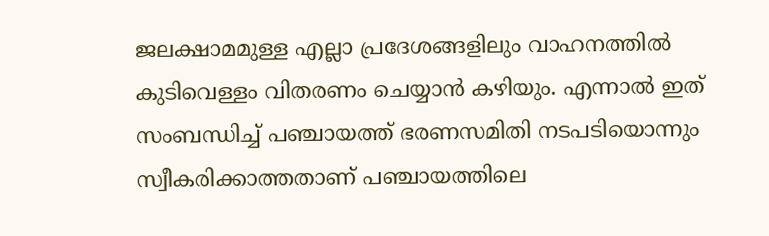ജലക്ഷാമമുള്ള എല്ലാ പ്രദേശങ്ങളിലും വാഹനത്തിൽ കുടിവെള്ളം വിതരണം ചെയ്യാൻ കഴിയും. എന്നാൽ ഇത് സംബന്ധിച്ച് പഞ്ചായത്ത് ഭരണസമിതി നടപടിയൊന്നും സ്വീകരിക്കാത്തതാണ് പഞ്ചായത്തിലെ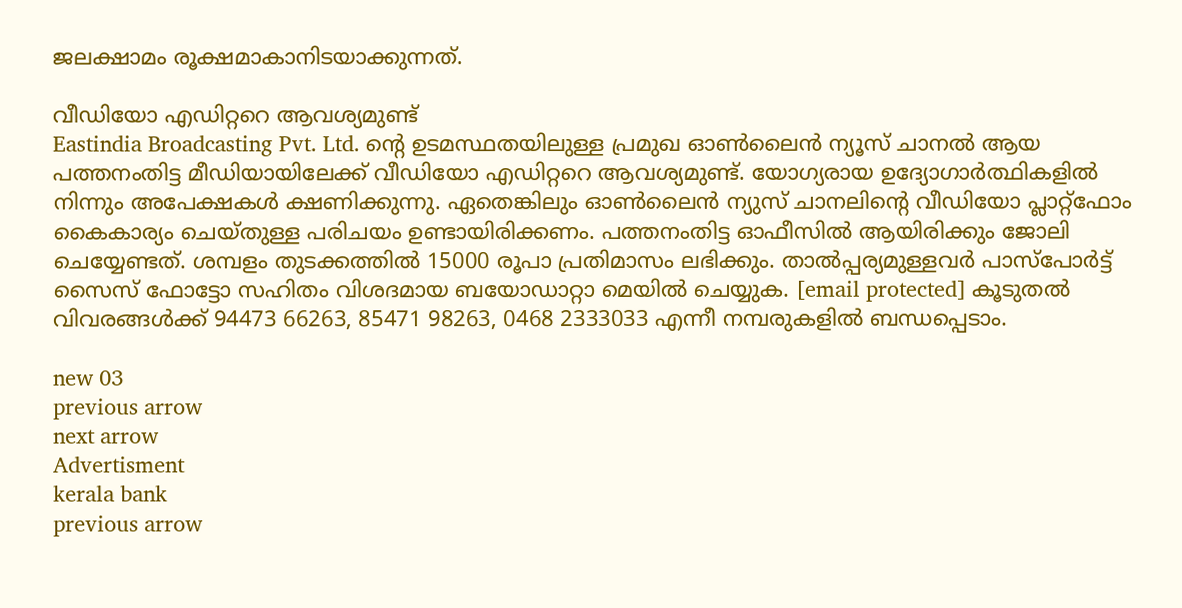ജലക്ഷാമം രൂക്ഷമാകാനിടയാക്കുന്നത്.

വീഡിയോ എഡിറ്ററെ ആവശ്യമുണ്ട്
Eastindia Broadcasting Pvt. Ltd. ന്റെ ഉടമസ്ഥതയിലുള്ള പ്രമുഖ ഓണ്‍ലൈന്‍ ന്യൂസ് ചാനല്‍ ആയ പത്തനംതിട്ട മീഡിയായിലേക്ക് വീഡിയോ എഡിറ്ററെ ആവശ്യമുണ്ട്. യോഗ്യരായ ഉദ്യോഗാര്‍ത്ഥികളില്‍ നിന്നും അപേക്ഷകള്‍ ക്ഷണിക്കുന്നു. ഏതെങ്കിലും ഓണ്‍ലൈന്‍ ന്യുസ് ചാനലിന്റെ വീഡിയോ പ്ലാറ്റ്ഫോം കൈകാര്യം ചെയ്തുള്ള പരിചയം ഉണ്ടായിരിക്കണം. പത്തനംതിട്ട ഓഫീസില്‍ ആയിരിക്കും ജോലി ചെയ്യേണ്ടത്. ശമ്പളം തുടക്കത്തില്‍ 15000 രൂപാ പ്രതിമാസം ലഭിക്കും. താല്‍പ്പര്യമുള്ളവര്‍ പാസ്പോര്‍ട്ട് സൈസ് ഫോട്ടോ സഹിതം വിശദമായ ബയോഡാറ്റാ മെയില്‍ ചെയ്യുക. [email protected] കൂടുതല്‍ വിവരങ്ങള്‍ക്ക് 94473 66263, 85471 98263, 0468 2333033 എന്നീ നമ്പരുകളില്‍ ബന്ധപ്പെടാം.

new 03
previous arrow
next arrow
Advertisment
kerala bank
previous arrow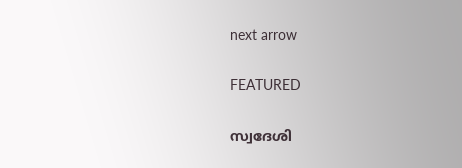next arrow

FEATURED

സ്വദേശി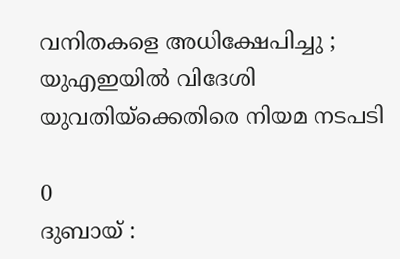വനിതകളെ അധിക്ഷേപിച്ചു ; യുഎഇയിൽ വിദേശി യുവതിയ്ക്കെതിരെ നിയമ നടപടി

0
ദുബായ് :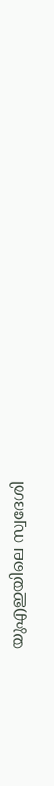യുഎഇയിലെ സ്വദേശി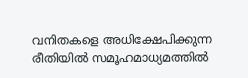വനിതകളെ അധിക്ഷേപിക്കുന്ന രീതിയിൽ സമൂഹമാധ്യമത്തിൽ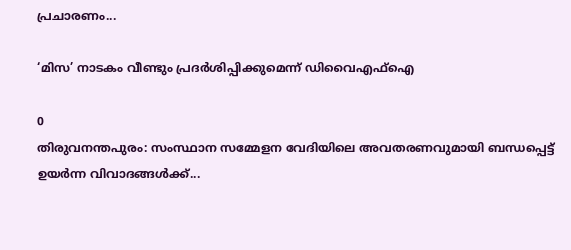പ്രചാരണം...

‘മിസ’ നാടകം വീണ്ടും പ്രദർശിപ്പിക്കുമെന്ന് ഡിവൈഎഫ്ഐ

0
തിരുവനന്തപുരം: സംസ്ഥാന സമ്മേളന വേദിയിലെ അവതരണവുമായി ബന്ധപ്പെട്ട് ഉയർന്ന വിവാദങ്ങൾക്ക്...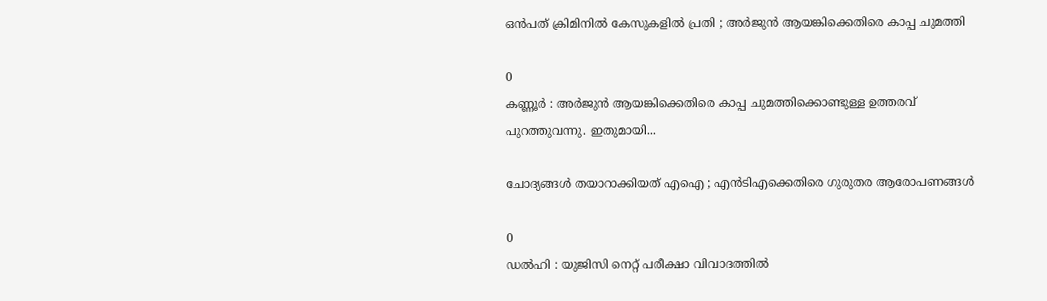ഒൻപത് ക്രിമിനിൽ കേസുകളിൽ പ്രതി ; അർജുൻ ആയങ്കിക്കെതിരെ കാപ്പ ചുമത്തി

0
കണ്ണൂർ : അർജുൻ ആയങ്കിക്കെതിരെ കാപ്പ ചുമത്തിക്കൊണ്ടുള്ള ഉത്തരവ് പുറത്തുവന്നു. ഇതുമായി...

ചോദ്യങ്ങൾ തയാറാക്കിയത് എഐ ; എൻടിഎക്കെതിരെ ഗുരുതര ആരോപണങ്ങൾ

0
ഡൽഹി : യുജിസി നെറ്റ് പരീക്ഷാ വിവാദത്തിൽ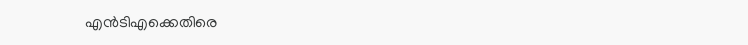എൻടിഎക്കെതിരെ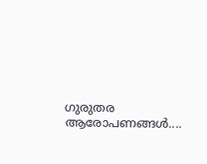ഗുരുതര ആരോപണങ്ങൾ....